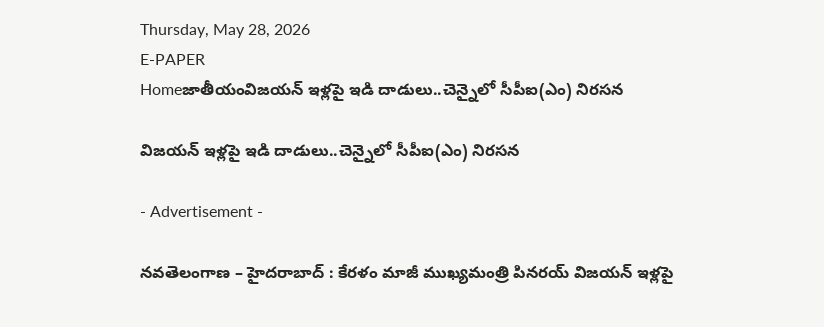Thursday, May 28, 2026
E-PAPER
Homeజాతీయంవిజయన్‌ ఇళ్లపై ఇడి దాడులు..చెన్నైలో సీపీఐ(ఎం) నిరసన

విజయన్‌ ఇళ్లపై ఇడి దాడులు..చెన్నైలో సీపీఐ(ఎం) నిరసన

- Advertisement -

నవతెలంగాణ – హైదరాబాద్ : కేరళం మాజీ ముఖ్యమంత్రి పినరయ్‌ ‌విజయన్‌ ఇళ్లపై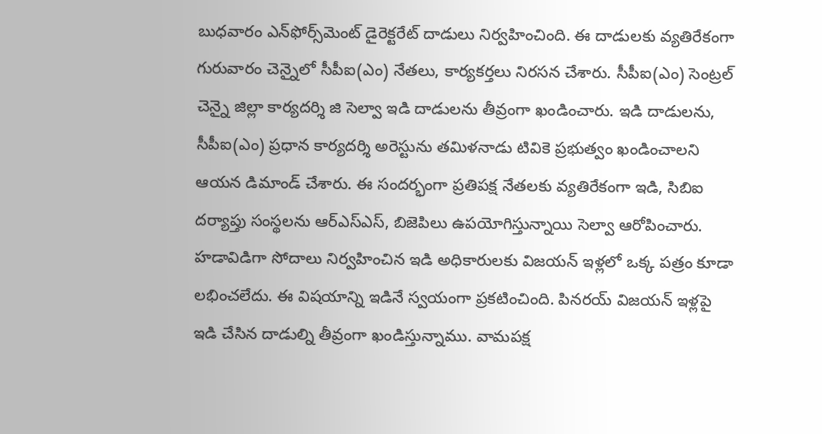బుధవారం ఎన్‌‌ఫోర్స్‌‌మెంట్‌ ‌డైరెక్టరేట్‌ దాడులు నిర్వహించింది. ఈ దాడులకు వ్యతిరేకంగా గురువారం చెన్నైలో సీపీఐ(ఎం) నేతలు, కార్యకర్తలు నిరసన చేశారు. సీపీఐ(ఎం) సెంట్రల్‌‌ చెన్నై జిల్లా కార్యదర్శి జి సెల్వా ఇడి దాడులను తీవ్రంగా ఖండించారు. ఇడి దాడులను, సీపీఐ(ఎం) ప్రధాన కార్యదర్శి అరెస్టును తమిళనాడు టివికె ప్రభుత్వం ఖండించాలని ఆయన డిమాండ్‌ ‌చేశారు. ఈ సందర్భంగా ప్రతిపక్ష నేతలకు వ్యతిరేకంగా ఇడి, సిబిఐ దర్యాప్తు సంస్థలను ఆర్‌ఎస్‌ఎస్‌, బిజెపిలు ఉపయోగిస్తున్నాయి సెల్వా ఆరోపించారు. హడావిడిగా సోదాలు నిర్వహించిన ఇడి అధికారులకు విజయన్‌ ఇళ్లలో ఒక్క పత్రం కూడా లభించలేదు. ఈ విషయాన్ని ఇడినే స్వయంగా ప్రకటించింది. పినరయ్‌ ‌విజయన్‌ ఇళ్లపై ఇడి చేసిన దాడుల్ని తీవ్రంగా ఖండిస్తున్నాము. వామపక్ష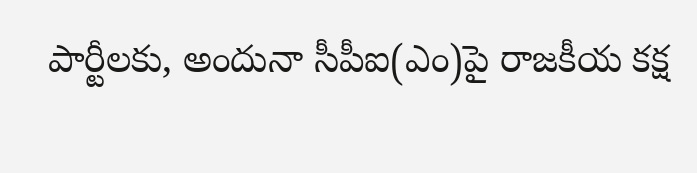పార్టీలకు, అందునా సీపీఐ(ఎం)పై రాజకీయ కక్ష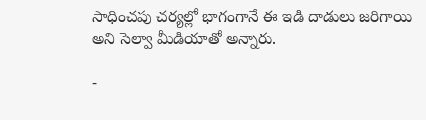సాధించపు చర్యల్లో భాగంగానే ఈ ఇడి దాడులు జరిగాయి అని సెల్వా మీడియాతో అన్నారు.

-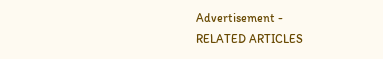Advertisement -
RELATED ARTICLES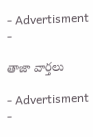- Advertisment -

తాజా వార్తలు

- Advertisment -